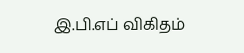இ.பி.எப் விகிதம்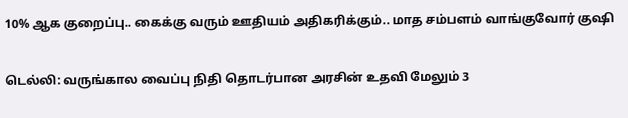10% ஆக குறைப்பு.. கைக்கு வரும் ஊதியம் அதிகரிக்கும்.. மாத சம்பளம் வாங்குவோர் குஷி

டெல்லி: வருங்கால வைப்பு நிதி தொடர்பான அரசின் உதவி மேலும் 3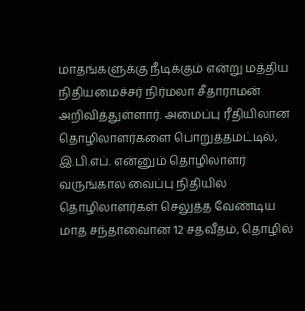மாதங்களுக்கு நீடிக்கும் என்று மத்திய நிதியமைச்சர் நிர்மலா சீதாராமன் அறிவித்துள்ளார். அமைப்பு ரீதியிலான தொழிலாளர்களை பொறுத்தமட்டில், இ.பி.எப். என்னும் தொழிலாளர் வருங்கால வைப்பு நிதியில் தொழிலாளர்கள் செலுத்த வேண்டிய மாத சந்தாவைான 12 சதவீதம், தொழில்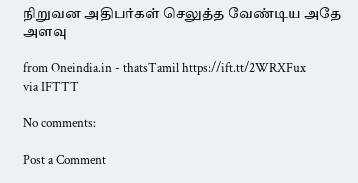நிறுவன அதிபர்கள் செலுத்த வேண்டிய அதே அளவு

from Oneindia.in - thatsTamil https://ift.tt/2WRXFux
via IFTTT

No comments:

Post a Comment